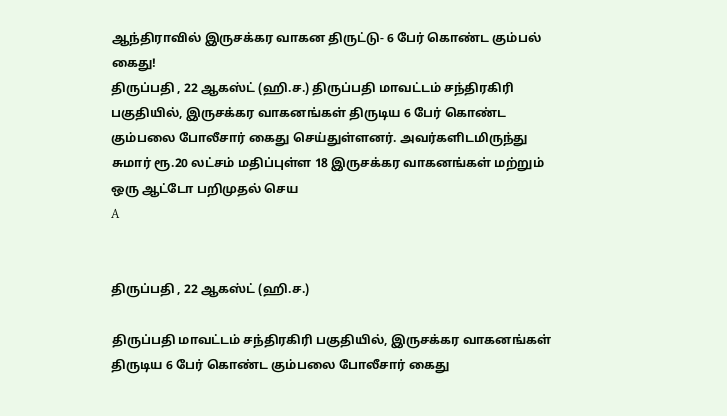ஆந்திராவில் இருசக்கர வாகன திருட்டு- 6 பேர் கொண்ட கும்பல் கைது!
திருப்பதி , 22 ஆகஸ்ட் (ஹி.ச.) திருப்பதி மாவட்டம் சந்திரகிரி பகுதியில், இருசக்கர வாகனங்கள் திருடிய 6 பேர் கொண்ட கும்பலை போலீசார் கைது செய்துள்ளனர். அவர்களிடமிருந்து சுமார் ரூ.20 லட்சம் மதிப்புள்ள 18 இருசக்கர வாகனங்கள் மற்றும் ஒரு ஆட்டோ பறிமுதல் செய
A


திருப்பதி , 22 ஆகஸ்ட் (ஹி.ச.)

திருப்பதி மாவட்டம் சந்திரகிரி பகுதியில், இருசக்கர வாகனங்கள் திருடிய 6 பேர் கொண்ட கும்பலை போலீசார் கைது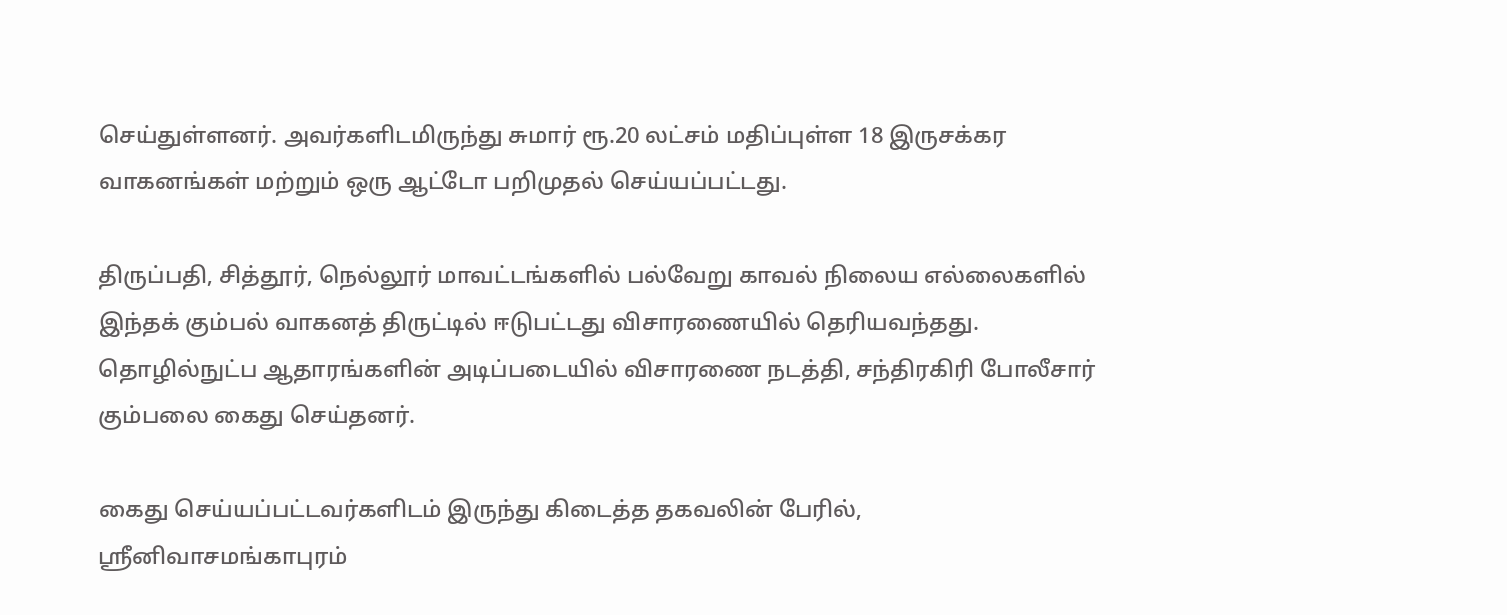செய்துள்ளனர். அவர்களிடமிருந்து சுமார் ரூ.20 லட்சம் மதிப்புள்ள 18 இருசக்கர வாகனங்கள் மற்றும் ஒரு ஆட்டோ பறிமுதல் செய்யப்பட்டது.

திருப்பதி, சித்தூர், நெல்லூர் மாவட்டங்களில் பல்வேறு காவல் நிலைய எல்லைகளில் இந்தக் கும்பல் வாகனத் திருட்டில் ஈடுபட்டது விசாரணையில் தெரியவந்தது. தொழில்நுட்ப ஆதாரங்களின் அடிப்படையில் விசாரணை நடத்தி, சந்திரகிரி போலீசார் கும்பலை கைது செய்தனர்.

கைது செய்யப்பட்டவர்களிடம் இருந்து கிடைத்த தகவலின் பேரில், ஸ்ரீனிவாசமங்காபுரம்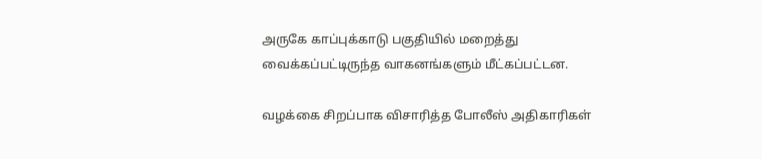அருகே காப்புக்காடு பகுதியில் மறைத்து வைக்கப்பட்டிருந்த வாகனங்களும் மீட்கப்பட்டன.

வழக்கை சிறப்பாக விசாரித்த போலீஸ் அதிகாரிகள்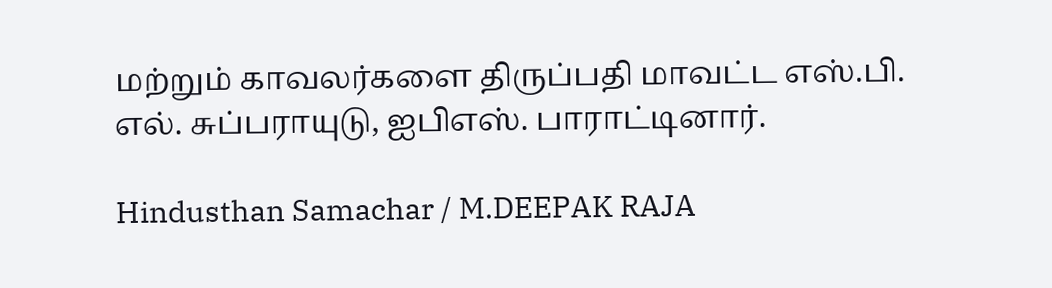மற்றும் காவலர்களை திருப்பதி மாவட்ட எஸ்.பி. எல். சுப்பராயுடு, ஐபிஎஸ். பாராட்டினார்.

Hindusthan Samachar / M.DEEPAK RAJA